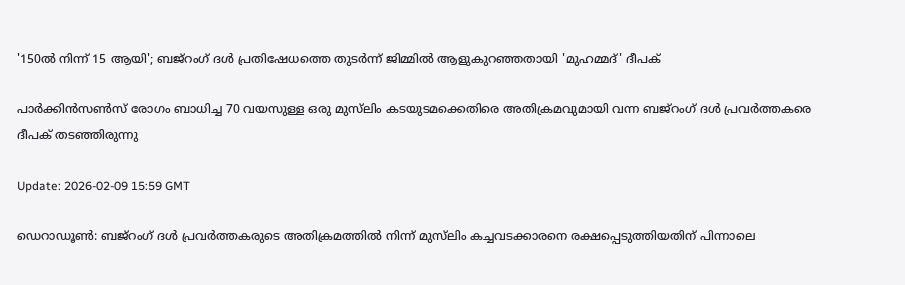'150ൽ നിന്ന് 15 ആയി'; ബജ്‌റംഗ് ദൾ പ്രതിഷേധത്തെ തുടർന്ന് ജിമ്മിൽ ആളുകുറഞ്ഞതായി 'മുഹമ്മദ്' ദീപക്

പാർക്കിൻസൺസ് രോഗം ബാധിച്ച 70 വയസുള്ള ഒരു മുസ്‌ലിം കടയുടമക്കെതിരെ അതിക്രമവുമായി വന്ന ബജ്‌റംഗ് ദൾ പ്രവർത്തകരെ ദീപക് തടഞ്ഞിരുന്നു

Update: 2026-02-09 15:59 GMT

ഡെറാഡൂൺ: ബജ്‌റംഗ് ദൾ പ്രവർത്തകരുടെ അതിക്രമത്തിൽ നിന്ന് മുസ്‌ലിം കച്ചവടക്കാരനെ രക്ഷപ്പെടുത്തിയതിന് പിന്നാലെ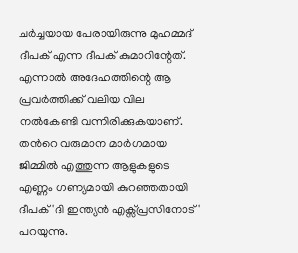ചർച്ചയായ പേരായിരുന്നു മുഹമ്മദ് ദീപക് എന്ന ദീപക് കുമാറിന്റേത്. എന്നാൽ അദേഹത്തിന്റെ ആ പ്രവർത്തിക്ക് വലിയ വില നൽകേണ്ടി വന്നിരിക്കുകയാണ്. തന്‍റെ വരുമാന മാർഗമായ ജിമ്മിൽ എത്തുന്ന ആളുകളുടെ എണ്ണം ഗണ്യമായി കുറഞ്ഞതായി ദീപക് 'ദി ഇന്ത്യൻ എക്സ്പ്രസിനോട്' പറയുന്നു.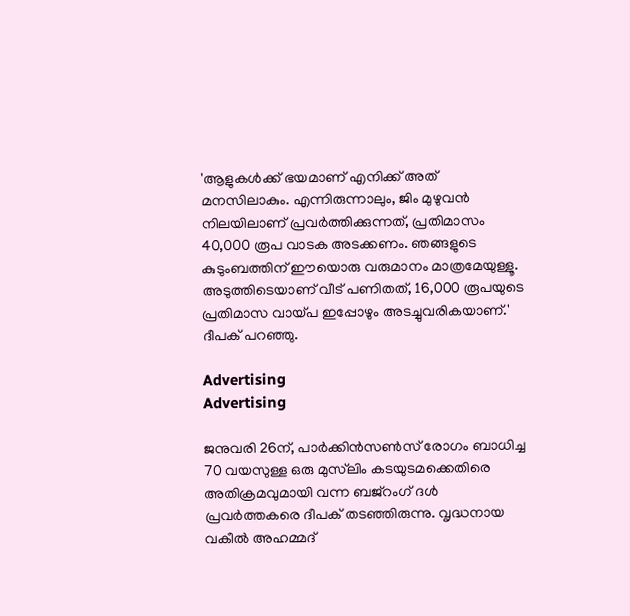'ആളുകൾക്ക് ഭയമാണ് എനിക്ക് അത് മനസിലാകും. എന്നിരുന്നാലും, ജിം മുഴുവൻ നിലയിലാണ് പ്രവർത്തിക്കുന്നത്, പ്രതിമാസം 40,000 രൂപ വാടക അടക്കണം. ഞങ്ങളുടെ കുടുംബത്തിന് ഈയൊരു വരുമാനം മാത്രമേയുള്ളൂ. അടുത്തിടെയാണ് വീട് പണിതത്, 16,000 രൂപയുടെ പ്രതിമാസ വായ്പ ഇപ്പോഴും അടച്ചുവരികയാണ്.' ദീപക് പറഞ്ഞു.

Advertising
Advertising

ജനുവരി 26ന്, പാർക്കിൻസൺസ് രോഗം ബാധിച്ച 70 വയസുള്ള ഒരു മുസ്‌ലിം കടയുടമക്കെതിരെ അതിക്രമവുമായി വന്ന ബജ്‌റംഗ് ദൾ പ്രവർത്തകരെ ദീപക് തടഞ്ഞിരുന്നു. വൃദ്ധനായ വകീൽ അഹമ്മദ്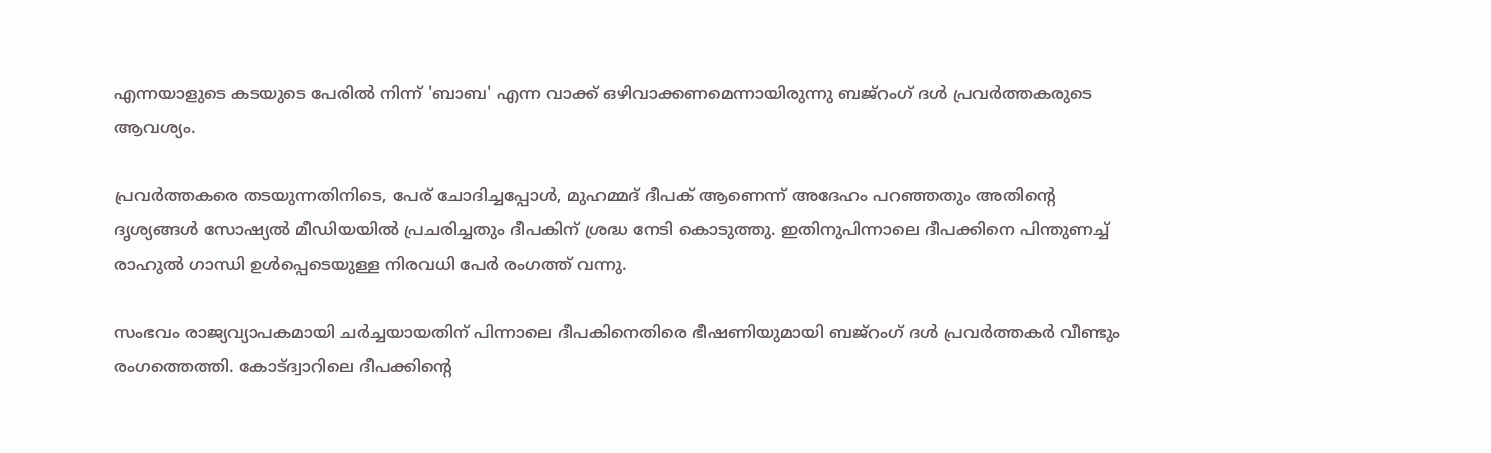എന്നയാളുടെ കടയുടെ പേരിൽ നിന്ന് 'ബാബ' എന്ന വാക്ക് ഒഴിവാക്കണമെന്നായിരുന്നു ബജ്‌റംഗ് ദൾ പ്രവർത്തകരുടെ ആവശ്യം.

പ്രവർത്തകരെ തടയുന്നതിനിടെ, പേര് ചോദിച്ചപ്പോൾ, മുഹമ്മദ് ദീപക് ആണെന്ന് അദേഹം പറഞ്ഞതും അതിന്റെ ദൃശ്യങ്ങൾ സോഷ്യൽ മീഡിയയിൽ പ്രചരിച്ചതും ദീപകിന് ശ്രദ്ധ നേടി കൊടുത്തു. ഇതിനുപിന്നാലെ ദീപക്കിനെ പിന്തുണച്ച് രാഹുൽ ഗാന്ധി ഉൾപ്പെടെയുള്ള നിരവധി പേർ രംഗത്ത് വന്നു.

സംഭവം രാജ്യവ്യാപകമായി ചർച്ചയായതിന് പിന്നാലെ ദീപകിനെതിരെ ഭീഷണിയുമായി ബജ്‌റംഗ് ദൾ പ്രവർത്തകർ വീണ്ടും രംഗത്തെത്തി. കോട്ദ്വാറിലെ ദീപക്കിന്റെ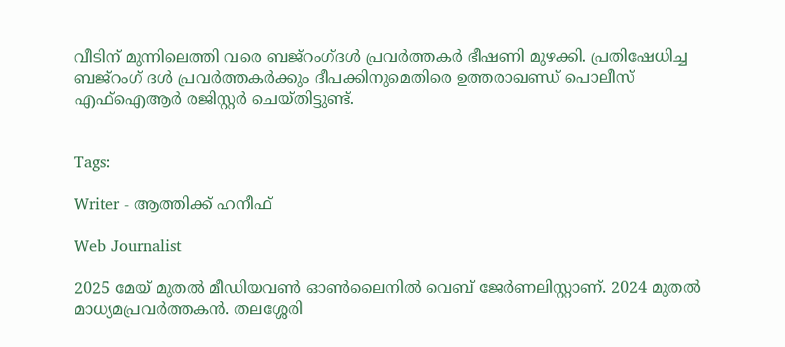വീടിന് മുന്നിലെത്തി വരെ ബജ്റംഗ്ദള്‍ പ്രവർത്തകർ ഭീഷണി മുഴക്കി. പ്രതിഷേധിച്ച ബജ്‌റംഗ് ദൾ പ്രവർത്തകർക്കും ദീപക്കിനുമെതിരെ ഉത്തരാഖണ്ഡ് പൊലീസ് എഫ്‌ഐആർ രജിസ്റ്റർ ചെയ്തിട്ടുണ്ട്.


Tags:

Writer - ആത്തിക്ക് ഹനീഫ്

Web Journalist

2025 മേയ് മുതൽ മീഡിയവൺ ഓൺലൈനിൽ വെബ് ജേർണലിസ്റ്റാണ്. 2024 മുതൽ മാധ്യമപ്രവർത്തകൻ. തലശ്ശേരി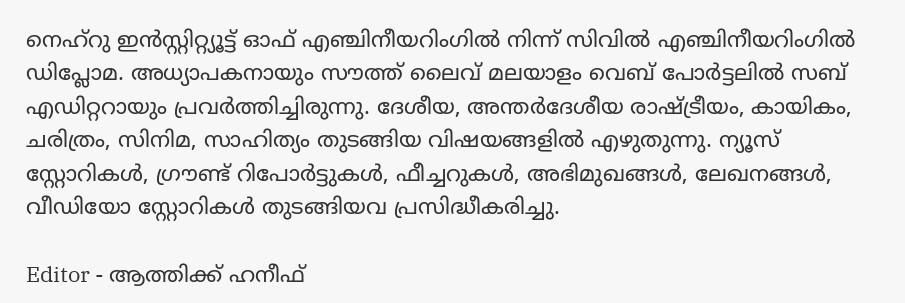നെഹ്‌റു ഇൻസ്റ്റിറ്റ്യൂട്ട് ഓഫ് എഞ്ചിനീയറിംഗിൽ നിന്ന് സിവിൽ എഞ്ചിനീയറിംഗിൽ ഡിപ്ലോമ. അധ്യാപകനായും സൗത്ത് ലൈവ് മലയാളം വെബ് പോർട്ടലിൽ സബ് എഡിറ്ററായും പ്രവർത്തിച്ചിരുന്നു. ദേശീയ, അന്തർദേശീയ രാഷ്ട്രീയം, കായികം, ചരിത്രം, സിനിമ, സാഹിത്യം തുടങ്ങിയ വിഷയങ്ങളിൽ എഴുതുന്നു. ന്യൂസ് സ്റ്റോറികൾ, ഗ്രൗണ്ട് റിപോർട്ടുകൾ, ഫീച്ചറുകൾ, അഭിമുഖങ്ങൾ, ലേഖനങ്ങൾ, വീഡിയോ സ്റ്റോറികൾ തുടങ്ങിയവ പ്രസിദ്ധീകരിച്ചു.

Editor - ആത്തിക്ക് ഹനീഫ്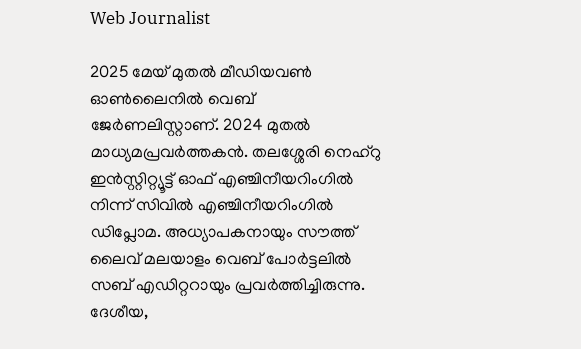Web Journalist

2025 മേയ് മുതൽ മീഡിയവൺ ഓൺലൈനിൽ വെബ് ജേർണലിസ്റ്റാണ്. 2024 മുതൽ മാധ്യമപ്രവർത്തകൻ. തലശ്ശേരി നെഹ്‌റു ഇൻസ്റ്റിറ്റ്യൂട്ട് ഓഫ് എഞ്ചിനീയറിംഗിൽ നിന്ന് സിവിൽ എഞ്ചിനീയറിംഗിൽ ഡിപ്ലോമ. അധ്യാപകനായും സൗത്ത് ലൈവ് മലയാളം വെബ് പോർട്ടലിൽ സബ് എഡിറ്ററായും പ്രവർത്തിച്ചിരുന്നു. ദേശീയ,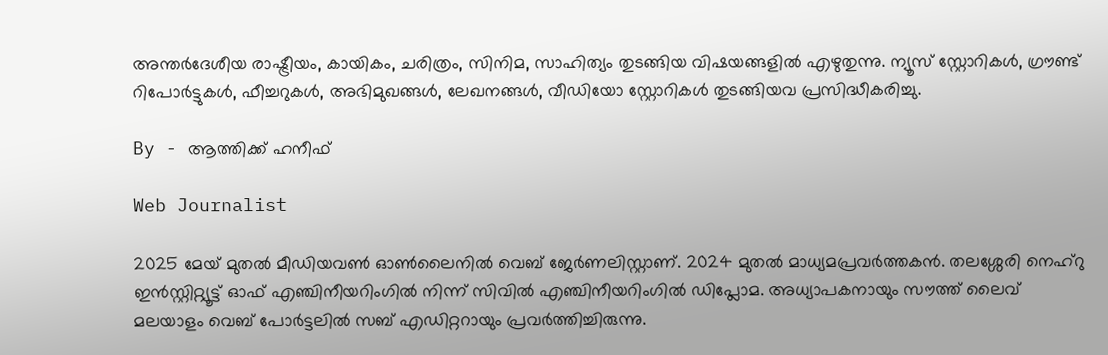അന്തർദേശീയ രാഷ്ട്രീയം, കായികം, ചരിത്രം, സിനിമ, സാഹിത്യം തുടങ്ങിയ വിഷയങ്ങളിൽ എഴുതുന്നു. ന്യൂസ് സ്റ്റോറികൾ, ഗ്രൗണ്ട് റിപോർട്ടുകൾ, ഫീച്ചറുകൾ, അഭിമുഖങ്ങൾ, ലേഖനങ്ങൾ, വീഡിയോ സ്റ്റോറികൾ തുടങ്ങിയവ പ്രസിദ്ധീകരിച്ചു.

By - ആത്തിക്ക് ഹനീഫ്

Web Journalist

2025 മേയ് മുതൽ മീഡിയവൺ ഓൺലൈനിൽ വെബ് ജേർണലിസ്റ്റാണ്. 2024 മുതൽ മാധ്യമപ്രവർത്തകൻ. തലശ്ശേരി നെഹ്‌റു ഇൻസ്റ്റിറ്റ്യൂട്ട് ഓഫ് എഞ്ചിനീയറിംഗിൽ നിന്ന് സിവിൽ എഞ്ചിനീയറിംഗിൽ ഡിപ്ലോമ. അധ്യാപകനായും സൗത്ത് ലൈവ് മലയാളം വെബ് പോർട്ടലിൽ സബ് എഡിറ്ററായും പ്രവർത്തിച്ചിരുന്നു.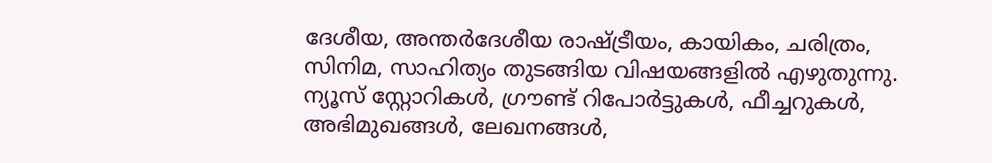ദേശീയ, അന്തർദേശീയ രാഷ്ട്രീയം, കായികം, ചരിത്രം, സിനിമ, സാഹിത്യം തുടങ്ങിയ വിഷയങ്ങളിൽ എഴുതുന്നു. ന്യൂസ് സ്റ്റോറികൾ, ഗ്രൗണ്ട് റിപോർട്ടുകൾ, ഫീച്ചറുകൾ, അഭിമുഖങ്ങൾ, ലേഖനങ്ങൾ,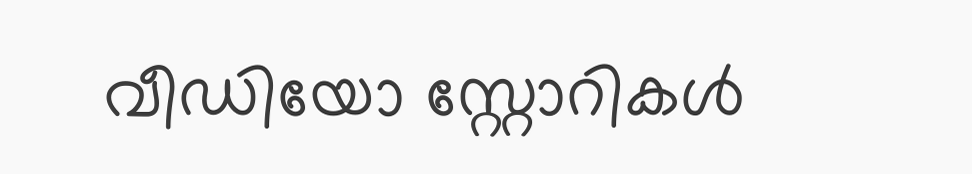വീഡിയോ സ്റ്റോറികൾ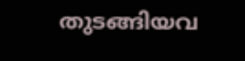തുടങ്ങിയവ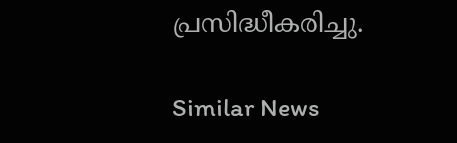പ്രസിദ്ധീകരിച്ചു.

Similar News